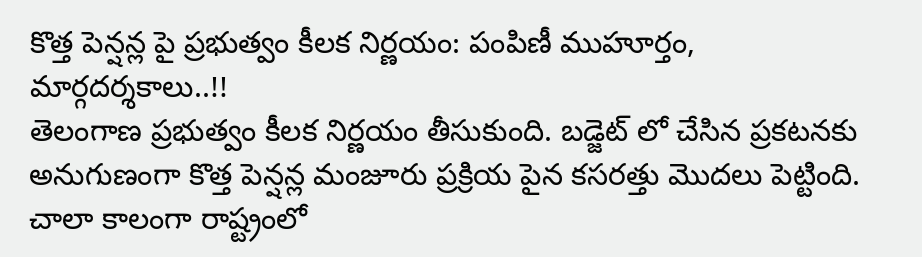కొత్త పెన్షన్ల పై ప్రభుత్వం కీలక నిర్ణయం: పంపిణీ ముహూర్తం, మార్గదర్శకాలు..!!
తెలంగాణ ప్రభుత్వం కీలక నిర్ణయం తీసుకుంది. బడ్జెట్ లో చేసిన ప్రకటనకు అనుగుణంగా కొత్త పెన్షన్ల మంజూరు ప్రక్రియ పైన కసరత్తు మొదలు పెట్టింది. చాలా కాలంగా రాష్ట్రంలో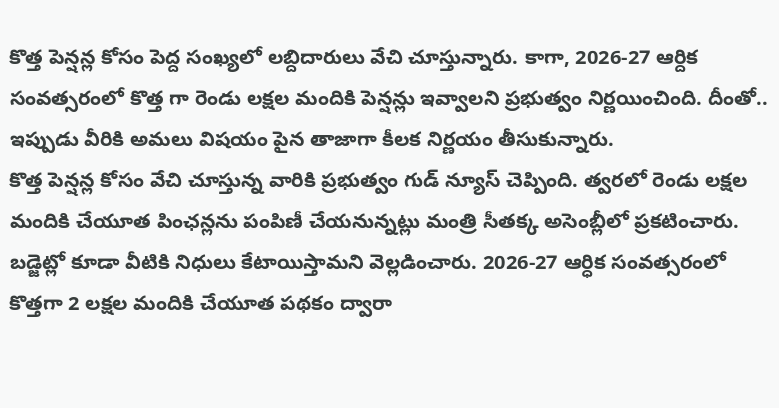కొత్త పెన్షన్ల కోసం పెద్ద సంఖ్యలో లబ్దిదారులు వేచి చూస్తున్నారు. కాగా, 2026-27 ఆర్దిక సంవత్సరంలో కొత్త గా రెండు లక్షల మందికి పెన్షన్లు ఇవ్వాలని ప్రభుత్వం నిర్ణయించింది. దీంతో.. ఇప్పుడు వీరికి అమలు విషయం పైన తాజాగా కీలక నిర్ణయం తీసుకున్నారు.
కొత్త పెన్షన్ల కోసం వేచి చూస్తున్న వారికి ప్రభుత్వం గుడ్ న్యూస్ చెప్పింది. త్వరలో రెండు లక్షల మందికి చేయూత పింఛన్లను పంపిణీ చేయనున్నట్లు మంత్రి సీతక్క అసెంబ్లీలో ప్రకటించారు. బడ్జెట్లో కూడా వీటికి నిధులు కేటాయిస్తామని వెల్లడించారు. 2026-27 ఆర్ధిక సంవత్సరంలో కొత్తగా 2 లక్షల మందికి చేయూత పథకం ద్వారా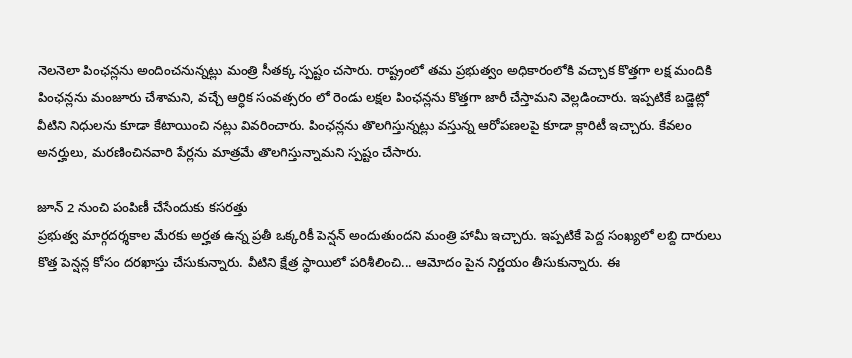నెలనెలా పింఛన్లను అందించనున్నట్లు మంత్రి సీతక్క స్పష్టం చసారు. రాష్ట్రంలో తమ ప్రభుత్వం అధికారంలోకి వచ్చాక కొత్తగా లక్ష మందికి పింఛన్లను మంజూరు చేశామని, వచ్చే ఆర్ధిక సంవత్సరం లో రెండు లక్షల పింఛన్లను కొత్తగా జారీ చేస్తామని వెల్లడించారు. ఇప్పటికే బడ్జెట్లో వీటిని నిధులను కూడా కేటాయించి నట్లు వివరించారు. పింఛన్లను తొలగిస్తున్నట్లు వస్తున్న ఆరోపణలపై కూడా క్లారిటీ ఇచ్చారు. కేవలం అనర్హులు, మరణించినవారి పేర్లను మాత్రమే తొలగిస్తున్నామని స్పష్టం చేసారు.

జూన్ 2 నుంచి పంపిణీ చేసేందుకు కసరత్తు
ప్రభుత్వ మార్గదర్శకాల మేరకు అర్హత ఉన్న ప్రతీ ఒక్కరికీ పెన్షన్ అందుతుందని మంత్రి హామీ ఇచ్చారు. ఇప్పటికే పెద్ద సంఖ్యలో లబ్ది దారులు కొత్త పెన్షన్ల కోసం దరఖాస్తు చేసుకున్నారు. వీటిని క్షేత్ర స్థాయిలో పరిశీలించి... ఆమోదం పైన నిర్ణయం తీసుకున్నారు. ఈ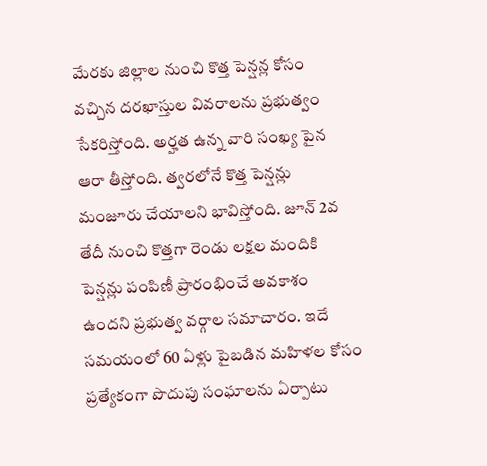మేరకు జిల్లాల నుంచి కొత్త పెన్షన్ల కోసం వచ్చిన దరఖాస్తుల వివరాలను ప్రభుత్వం సేకరిస్తోంది. అర్హత ఉన్న వారి సంఖ్య పైన ఆరా తీస్తోంది. త్వరలోనే కొత్త పెన్షన్లు మంజూరు చేయాలని భావిస్తోంది. జూన్ 2వ తేదీ నుంచి కొత్తగా రెండు లక్షల మందికి పెన్షన్లు పంపిణీ ప్రారంభించే అవకాశం ఉందని ప్రభుత్వ వర్గాల సమాచారం. ఇదే సమయంలో 60 ఏళ్లు పైబడిన మహిళల కోసం ప్రత్యేకంగా పొదుపు సంఘాలను ఏర్పాటు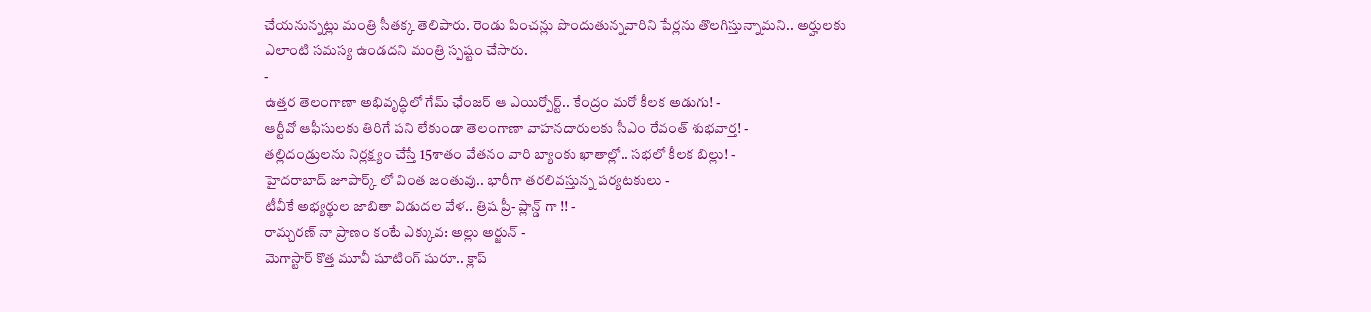చేయనున్నట్లు మంత్రి సీతక్క తెలిపారు. రెండు పించన్లు పొందుతున్నవారిని పేర్లను తొలగిస్తున్నామని.. అర్హులకు ఎలాంటి సమస్య ఉండదని మంత్రి స్పష్టం చేసారు.
-
ఉత్తర తెలంగాణా అభివృద్ధిలో గేమ్ ఛేంజర్ ఆ ఎయిర్పోర్ట్.. కేంద్రం మరో కీలక అడుగు! -
ఆర్టీవో ఆఫీసులకు తిరిగే పని లేకుండా తెలంగాణా వాహనదారులకు సీఎం రేవంత్ శుభవార్త! -
తల్లిదండ్రులను నిర్లక్ష్యం చేస్తే 15శాతం వేతనం వారి బ్యాంకు ఖాతాల్లో.. సభలో కీలక బిల్లు! -
హైదరాబాద్ జూపార్క్ లో వింత జంతువు.. భారీగా తరలివస్తున్న పర్యటకులు -
టీవీకే అభ్యర్థుల జాబితా విడుదల వేళ.. త్రిష ప్రీ- ప్లాన్డ్ గా !! -
రామ్చరణ్ నా ప్రాణం కంటే ఎక్కువ: అల్లు అర్జున్ -
మెగాస్టార్ కొత్త మూవీ షూటింగ్ షురూ.. క్లాప్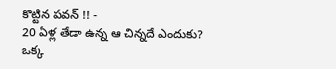కొట్టిన పవన్ !! -
20 ఏళ్ల తేడా ఉన్న ఆ చిన్నదే ఎందుకు? ఒక్క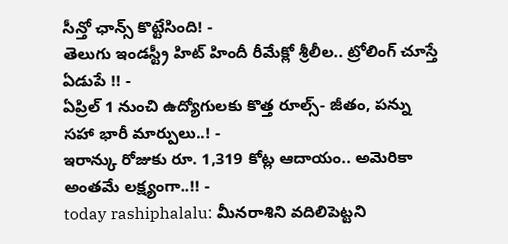సీన్తో ఛాన్స్ కొట్టేసింది! -
తెలుగు ఇండస్ట్రీ హిట్ హిందీ రీమేక్లో శ్రీలీల.. ట్రోలింగ్ చూస్తే ఏడుపే !! -
ఏప్రిల్ 1 నుంచి ఉద్యోగులకు కొత్త రూల్స్- జీతం, పన్ను సహా భారీ మార్పులు..! -
ఇరాన్కు రోజుకు రూ. 1,319 కోట్ల ఆదాయం.. అమెరికా అంతమే లక్ష్యంగా..!! -
today rashiphalalu: మీనరాశిని వదిలిపెట్టని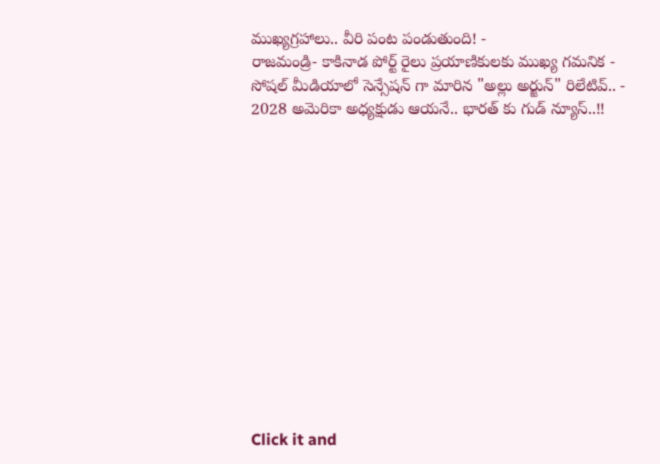ముఖ్యగ్రహాలు.. వీరి పంట పండుతుంది! -
రాజమండ్రి- కాకినాడ పోర్ట్ రైలు ప్రయాణికులకు ముఖ్య గమనిక -
సోషల్ మీడియాలో సెన్సేషన్ గా మారిన "అల్లు అర్జున్" రిలేటివ్.. -
2028 అమెరికా అధ్యక్షుడు ఆయనే.. భారత్ కు గుడ్ న్యూస్..!!













Click it and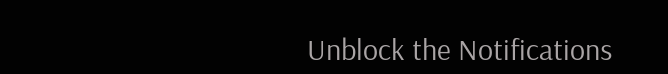Unblock the Notifications